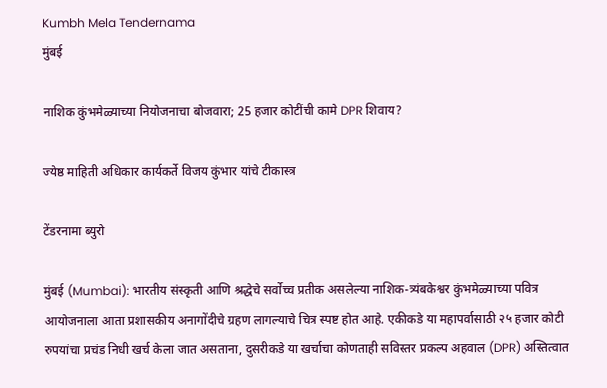Kumbh Mela Tendernama
मुंबई

नाशिक कुंभमेळ्याच्या नियोजनाचा बोजवारा; 25 हजार कोटींची कामे DPR शिवाय?

ज्येष्ठ माहिती अधिकार कार्यकर्ते विजय कुंभार यांचे टीकास्त्र

टेंडरनामा ब्युरो

मुंबई (Mumbai): भारतीय संस्कृती आणि श्रद्धेचे सर्वोच्च प्रतीक असलेल्या नाशिक-त्र्यंबकेश्वर कुंभमेळ्याच्या पवित्र आयोजनाला आता प्रशासकीय अनागोंदीचे ग्रहण लागल्याचे चित्र स्पष्ट होत आहे. एकीकडे या महापर्वासाठी २५ हजार कोटी रुपयांचा प्रचंड निधी खर्च केला जात असताना, दुसरीकडे या खर्चाचा कोणताही सविस्तर प्रकल्प अहवाल (DPR) अस्तित्वात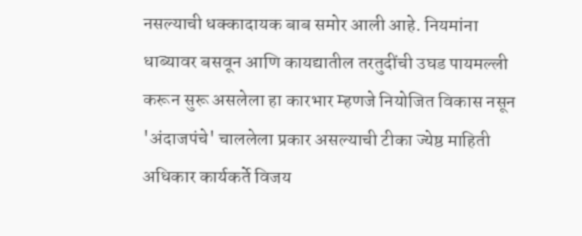नसल्याची धक्कादायक बाब समोर आली आहे. नियमांना धाब्यावर बसवून आणि कायद्यातील तरतुदींची उघड पायमल्ली करून सुरू असलेला हा कारभार म्हणजे नियोजित विकास नसून 'अंदाजपंचे' चाललेला प्रकार असल्याची टीका ज्येष्ठ माहिती अधिकार कार्यकर्ते विजय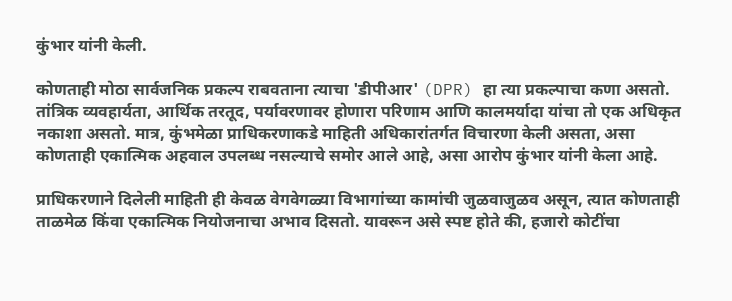कुंभार यांनी केली.

कोणताही मोठा सार्वजनिक प्रकल्प राबवताना त्याचा 'डीपीआर' (DPR) हा त्या प्रकल्पाचा कणा असतो. तांत्रिक व्यवहार्यता, आर्थिक तरतूद, पर्यावरणावर होणारा परिणाम आणि कालमर्यादा यांचा तो एक अधिकृत नकाशा असतो. मात्र, कुंभमेळा प्राधिकरणाकडे माहिती अधिकारांतर्गत विचारणा केली असता, असा कोणताही एकात्मिक अहवाल उपलब्ध नसल्याचे समोर आले आहे, असा आरोप कुंभार यांनी केला आहे.

प्राधिकरणाने दिलेली माहिती ही केवळ वेगवेगळ्या विभागांच्या कामांची जुळवाजुळव असून, त्यात कोणताही ताळमेळ किंवा एकात्मिक नियोजनाचा अभाव दिसतो. यावरून असे स्पष्ट होते की, हजारो कोटींचा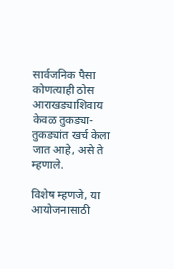सार्वजनिक पैसा कोणत्याही ठोस आराखड्याशिवाय केवळ तुकड्या-तुकड्यांत खर्च केला जात आहे, असे ते म्हणाले.

विशेष म्हणजे, या आयोजनासाठी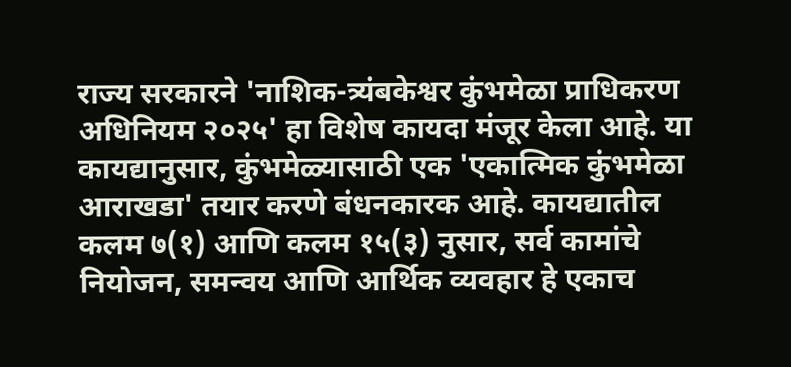राज्य सरकारने 'नाशिक-त्र्यंबकेश्वर कुंभमेळा प्राधिकरण अधिनियम २०२५' हा विशेष कायदा मंजूर केला आहे. या कायद्यानुसार, कुंभमेळ्यासाठी एक 'एकात्मिक कुंभमेळा आराखडा' तयार करणे बंधनकारक आहे. कायद्यातील कलम ७(१) आणि कलम १५(३) नुसार, सर्व कामांचे नियोजन, समन्वय आणि आर्थिक व्यवहार हे एकाच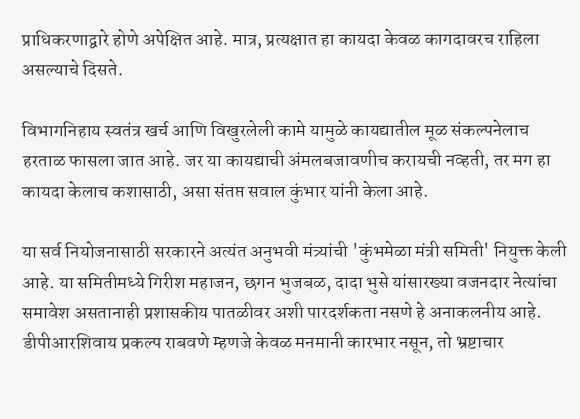प्राधिकरणाद्वारे होणे अपेक्षित आहे. मात्र, प्रत्यक्षात हा कायदा केवळ कागदावरच राहिला असल्याचे दिसते.

विभागनिहाय स्वतंत्र खर्च आणि विखुरलेली कामे यामुळे कायद्यातील मूळ संकल्पनेलाच हरताळ फासला जात आहे. जर या कायद्याची अंमलबजावणीच करायची नव्हती, तर मग हा कायदा केलाच कशासाठी, असा संतप्त सवाल कुंभार यांनी केला आहे.

या सर्व नियोजनासाठी सरकारने अत्यंत अनुभवी मंत्र्यांची 'कुंभमेळा मंत्री समिती' नियुक्त केली आहे. या समितीमध्ये गिरीश महाजन, छगन भुजबळ, दादा भुसे यांसारख्या वजनदार नेत्यांचा समावेश असतानाही प्रशासकीय पातळीवर अशी पारदर्शकता नसणे हे अनाकलनीय आहे. डीपीआरशिवाय प्रकल्प राबवणे म्हणजे केवळ मनमानी कारभार नसून, तो भ्रष्टाचार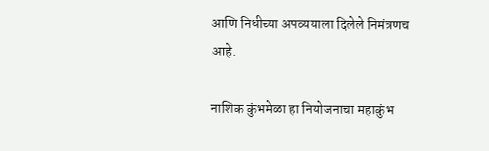आणि निधीच्या अपव्ययाला दिलेले निमंत्रणच आहे.

नाशिक कुंभमेळा हा नियोजनाचा महाकुंभ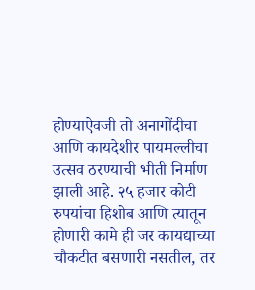होण्याऐवजी तो अनागोंदीचा आणि कायदेशीर पायमल्लीचा उत्सव ठरण्याची भीती निर्माण झाली आहे. २५ हजार कोटी रुपयांचा हिशोब आणि त्यातून होणारी कामे ही जर कायद्याच्या चौकटीत बसणारी नसतील, तर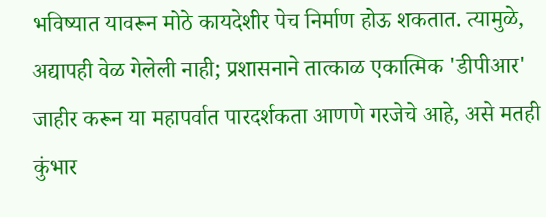भविष्यात यावरून मोठे कायदेशीर पेच निर्माण होऊ शकतात. त्यामुळे, अद्यापही वेळ गेलेली नाही; प्रशासनाने तात्काळ एकात्मिक 'डीपीआर' जाहीर करून या महापर्वात पारदर्शकता आणणे गरजेचे आहे, असे मतही कुंभार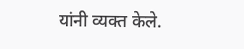यांनी व्यक्त केले.